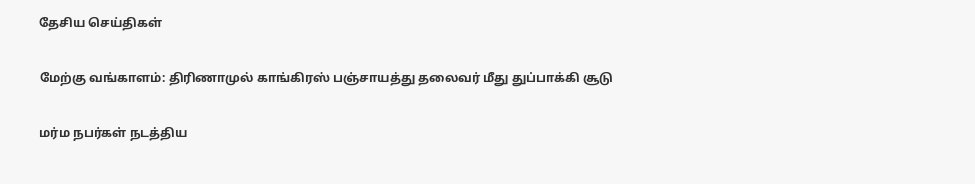தேசிய செய்திகள்

மேற்கு வங்காளம்: திரிணாமுல் காங்கிரஸ் பஞ்சாயத்து தலைவர் மீது துப்பாக்கி சூடு

மர்ம நபர்கள் நடத்திய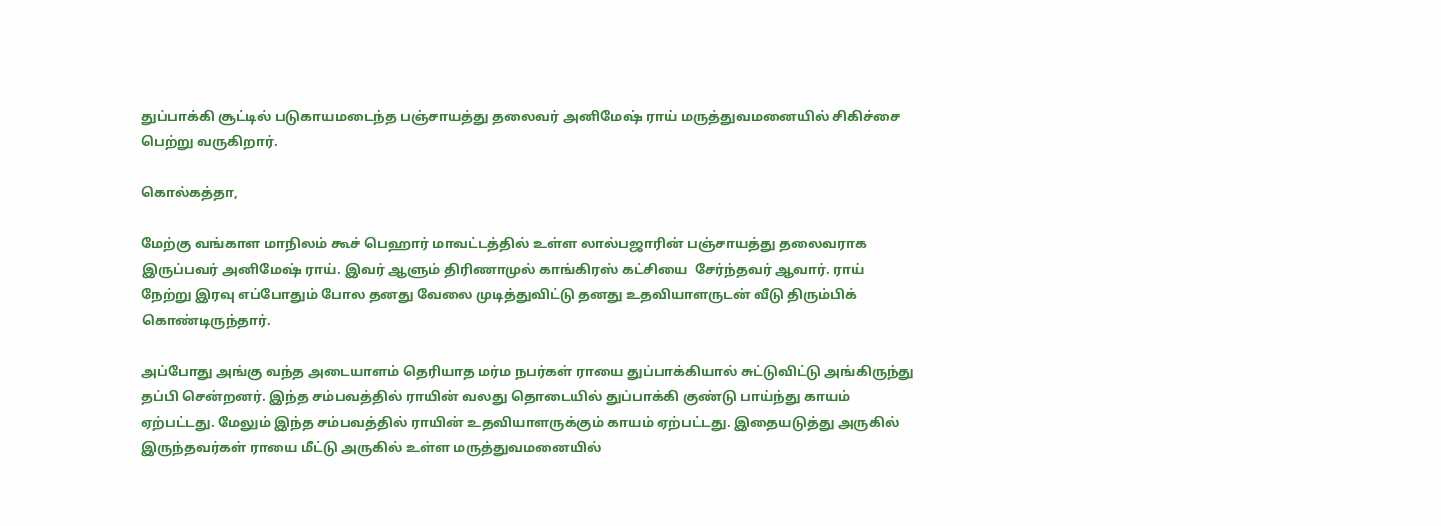துப்பாக்கி சூட்டில் படுகாயமடைந்த பஞ்சாயத்து தலைவர் அனிமேஷ் ராய் மருத்துவமனையில் சிகிச்சை பெற்று வருகிறார்.

கொல்கத்தா,

மேற்கு வங்காள மாநிலம் கூச் பெஹார் மாவட்டத்தில் உள்ள லால்பஜாரின் பஞ்சாயத்து தலைவராக இருப்பவர் அனிமேஷ் ராய். இவர் ஆளும் திரிணாமுல் காங்கிரஸ் கட்சியை  சேர்ந்தவர் ஆவார். ராய் நேற்று இரவு எப்போதும் போல தனது வேலை முடித்துவிட்டு தனது உதவியாளருடன் வீடு திரும்பிக் கொண்டிருந்தார்.

அப்போது அங்கு வந்த அடையாளம் தெரியாத மர்ம நபர்கள் ராயை துப்பாக்கியால் சுட்டுவிட்டு அங்கிருந்து தப்பி சென்றனர். இந்த சம்பவத்தில் ராயின் வலது தொடையில் துப்பாக்கி குண்டு பாய்ந்து காயம் ஏற்பட்டது. மேலும் இந்த சம்பவத்தில் ராயின் உதவியாளருக்கும் காயம் ஏற்பட்டது. இதையடுத்து அருகில் இருந்தவர்கள் ராயை மீட்டு அருகில் உள்ள மருத்துவமனையில்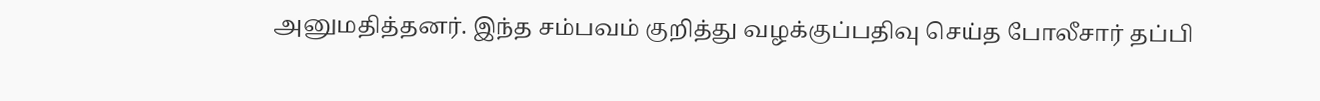அனுமதித்தனர். இந்த சம்பவம் குறித்து வழக்குப்பதிவு செய்த போலீசார் தப்பி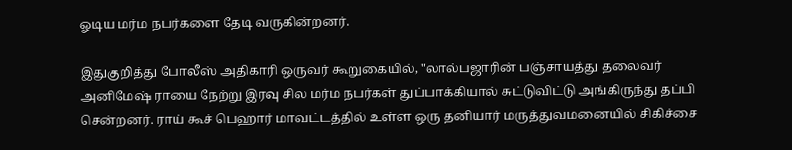ஓடிய மர்ம நபர்களை தேடி வருகின்றனர்.

இதுகுறித்து போலீஸ் அதிகாரி ஒருவர் கூறுகையில், "லால்பஜாரின் பஞ்சாயத்து தலைவர் அனிமேஷ் ராயை நேற்று இரவு சில மர்ம நபர்கள் துப்பாக்கியால் சுட்டுவிட்டு அங்கிருந்து தப்பி சென்றனர். ராய் கூச் பெஹார் மாவட்டத்தில் உள்ள ஒரு தனியார் மருத்துவமனையில் சிகிச்சை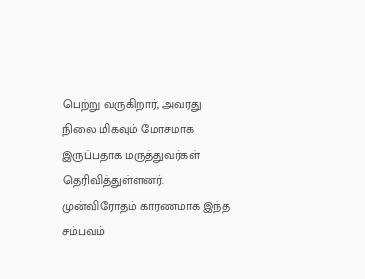பெற்று வருகிறார், அவரது நிலை மிகவும் மோசமாக இருப்பதாக மருத்துவர்கள் தெரிவித்துள்ளனர். முன்விரோதம் காரணமாக இந்த சம்பவம்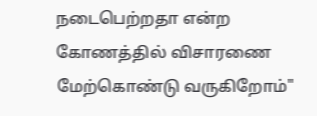நடைபெற்றதா என்ற கோணத்தில் விசாரணை மேற்கொண்டு வருகிறோம்"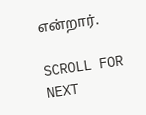என்றார்.

SCROLL FOR NEXT